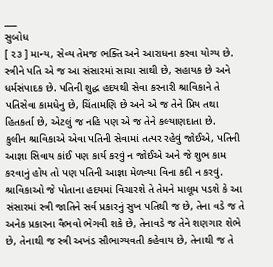___
સુબોધ
[ ૨૩ ] માન્ય, સેવ્ય તેમજ ભક્તિ અને આરાધના કરવા યોગ્ય છે. સ્ત્રીને પતિ એ જ આ સંસારમાં સાચા સાથી છે, સહાયક છે અને ધર્મસંપાદક છે. પતિની શુદ્ધ હદયથી સેવા કરનારી શ્રાવિકાને તે પતિસેવા કામધેનુ છે, ચિંતામણિ છે અને એ જ તેને પ્રિય તથા હિતકર્તા છે, એટલું જ નહિ પણ એ જ તેને કલ્યાણદાતા છે.
કુલીન શ્રાવિકાએ એવા પતિની સેવામાં તત્પર રહેવું જોઈએ, પતિની આજ્ઞા સિવાય કાંઈ પણ કાર્ય કરવું ન જોઈએ અને જે શુભ કામ કરવાનું હોય તો પણ પતિની આજ્ઞા મેળવ્યા વિના કદી ન કરવું. શ્રાવિકાઓ જે પોતાના હદયમાં વિચારશે તે તેમને માલૂમ પડશે કે આ સંસારમાં સ્ત્રી જાતિને સર્વ પ્રકારનું સુખ પતિથી જ છે, તેના વડે જ તે અનેક પ્રકારના વૈભવો ભેગવી શકે છે, તેનાવડે જ તેને શણગાર શેભે છે, તેનાથી જ સ્ત્રી અખંડ સૌભાગ્યવતી કહેવાય છે, તેનાથી જ તે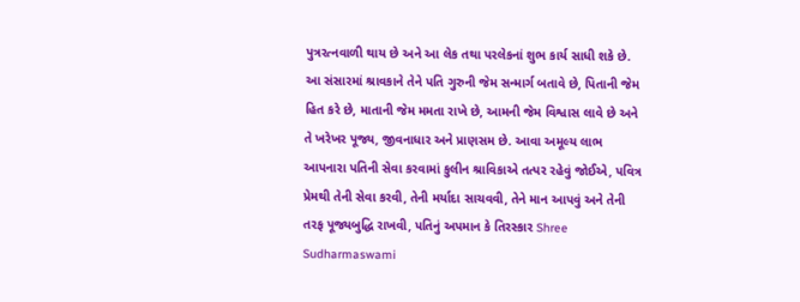પુત્રરત્નવાળી થાય છે અને આ લેક તથા પરલેકનાં શુભ કાર્ય સાધી શકે છે.
આ સંસારમાં શ્રાવકાને તેને પતિ ગુરુની જેમ સન્માર્ગ બતાવે છે, પિતાની જેમ હિત કરે છે, માતાની જેમ મમતા રાખે છે, આમની જેમ વિશ્વાસ લાવે છે અને તે ખરેખર પૂજ્ય, જીવનાધાર અને પ્રાણસમ છે. આવા અમૂલ્ય લાભ આપનારા પતિની સેવા કરવામાં કુલીન શ્રાવિકાએ તત્પર રહેવું જોઈએ, પવિત્ર પ્રેમથી તેની સેવા કરવી, તેની મર્યાદા સાચવવી, તેને માન આપવું અને તેની તરફ પૂજ્યબુદ્ધિ રાખવી, પતિનું અપમાન કે તિરસ્કાર Shree Sudharmaswami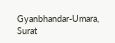Gyanbhandar-Umara, Surat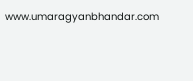www.umaragyanbhandar.com